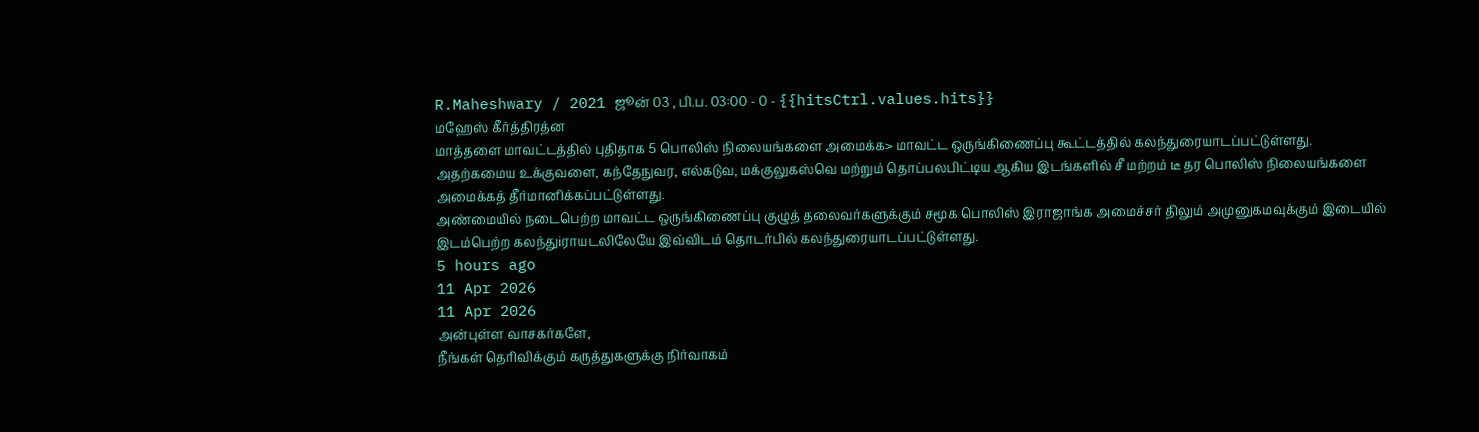R.Maheshwary / 2021 ஜூன் 03 , பி.ப. 03:00 - 0 - {{hitsCtrl.values.hits}}
மஹேஸ் கீர்த்திரத்ன
மாத்தளை மாவட்டத்தில் புதிதாக 5 பொலிஸ் நிலையங்களை அமைக்க> மாவட்ட ஒருங்கிணைப்பு கூட்டத்தில் கலந்துரையாடப்பட்டுள்ளது.
அதற்கமைய உக்குவளை, கந்தேநுவர, எல்கடுவ, மக்குலுகஸ்வெ மற்றும் தொப்பலபிட்டிய ஆகிய இடங்களில் சீ மற்றம் டீ தர பொலிஸ் நிலையங்களை அமைக்கத் தீர்மானிக்கப்பட்டுள்ளது.
அண்மையில் நடைபெற்ற மாவட்ட ஒருங்கிணைப்பு குழுத் தலைவர்களுக்கும் சமூக பொலிஸ் இராஜாங்க அமைச்சர் திலும் அமுனுகமவுக்கும் இடையில் இடம்பெற்ற கலந்துiராயடலிலேயே இவ்விடம் தொடர்பில் கலந்துரையாடப்பட்டுள்ளது.
5 hours ago
11 Apr 2026
11 Apr 2026
அன்புள்ள வாசகர்களே,
நீங்கள் தெரிவிக்கும் கருத்துகளுக்கு நிர்வாகம்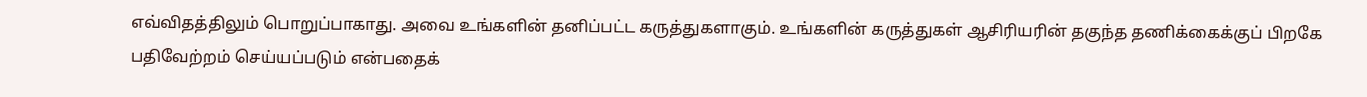எவ்விதத்திலும் பொறுப்பாகாது. அவை உங்களின் தனிப்பட்ட கருத்துகளாகும். உங்களின் கருத்துகள் ஆசிரியரின் தகுந்த தணிக்கைக்குப் பிறகே பதிவேற்றம் செய்யப்படும் என்பதைக்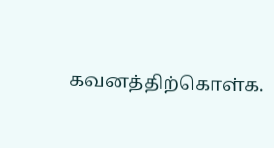கவனத்திற்கொள்க.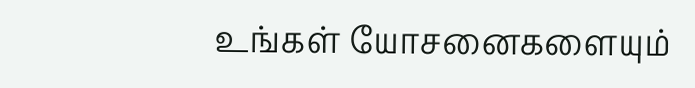உங்கள் யோசனைகளையும்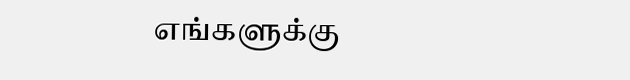எங்களுக்கு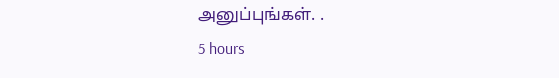அனுப்புங்கள். .
5 hours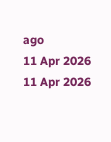ago
11 Apr 2026
11 Apr 2026